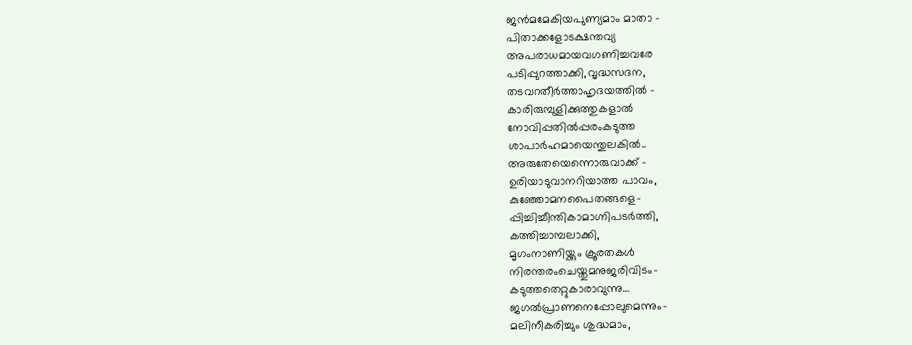ജൻമമേകിയപുണ്യമാം മാതാ –
പിതാക്കളോടക്ഷന്തവ്യ
അപരാധമായവഗണിച്ചവരേ
പടിപ്പുറത്താക്കി,വൃദ്ധസദന,
തടവറതീർത്താഹൃദയത്തിൽ –
കാരിരുമ്പുളിക്കുത്തുകളാൽ
നോവിപ്പതിൽപ്പരംകടുത്ത
ശാപാർഹമായെന്തുലകിൽ..
അരുതേയെന്നൊരുവാക്ക് –
ഉരിയാടുവാനറിയാത്ത പാവം,
കുഞ്ഞോമനപൈതങ്ങളെ-
പ്പിച്ചിച്ചീന്തികാമാഗ്നിപടർത്തി,
കത്തിച്ചാമ്പലാക്കി,
മൃഗംനാണിയ്ക്കും ക്രൂരതകൾ
നിരന്തരംചെയ്തുമനുജരിവിടം-
കടുത്തതെറ്റുകാരാവുന്നു…
ജഗൽപ്രാണനെപ്പോലുമെന്നും-
മലിനീകരിച്ചും ശുദ്ധമാം,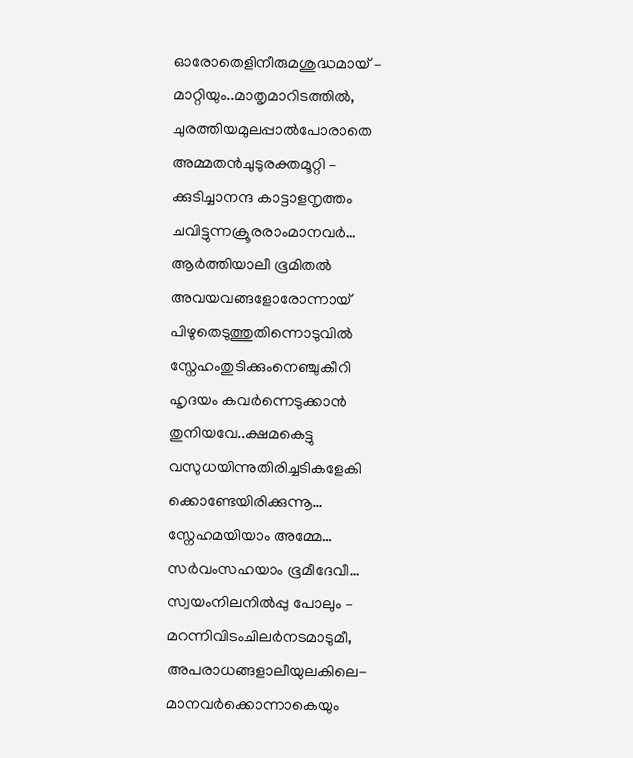ഓരോതെളിനീരുമശുദ്ധമായ് –
മാറ്റിയും..മാതൃമാറിടത്തിൽ,
ചുരത്തിയമുലപ്പാൽപോരാതെ
അമ്മതൻചുടുരക്തമൂറ്റി –
ക്കുടിച്ചാനന്ദ കാട്ടാളനൃത്തം
ചവിട്ടുന്നക്രൂരരാംമാനവർ…
ആർത്തിയാലീ ഭൂമിതൽ
അവയവങ്ങളോരോന്നായ്
പിഴുതെടുത്തുതിന്നൊടുവിൽ
സ്നേഹംതുടിക്കുംനെഞ്ചുകീറി
ഹൃദയം കവർന്നെടുക്കാൻ
തുനിയവേ..ക്ഷമകെട്ടു
വസുധയിന്നുതിരിച്ചടികളേകി
ക്കൊണ്ടേയിരിക്കുന്നൂ…
സ്നേഹമയിയാം അമ്മേ…
സർവംസഹയാം ഭൂമീദേവീ…
സ്വയംനിലനിൽപ്പു പോലും –
മറന്നിവിടംചിലർനടമാടുമീ,
അപരാധങ്ങളാലീയുലകിലെ-
മാനവർക്കൊന്നാകെയും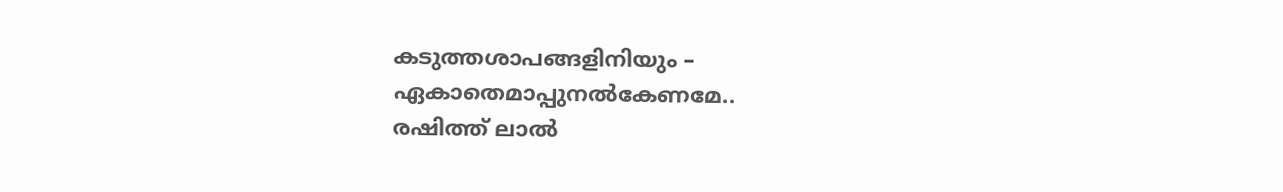കടുത്തശാപങ്ങളിനിയും –
ഏകാതെമാപ്പുനൽകേണമേ..
രഷിത്ത് ലാൽ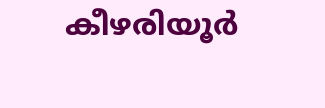കീഴരിയൂർ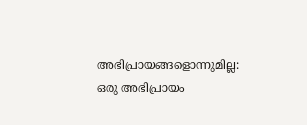അഭിപ്രായങ്ങളൊന്നുമില്ല:
ഒരു അഭിപ്രായം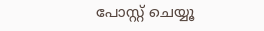പോസ്റ്റ് ചെയ്യൂ